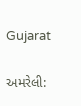Gujarat

અમરેલી: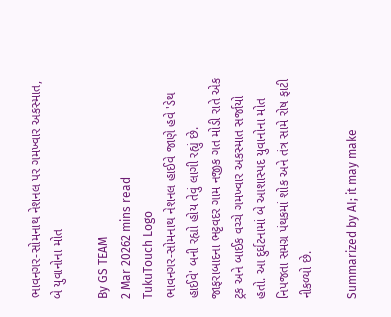ભાવનગર-સોમનાથ નેશનલ પર ગમખ્વાર અકસ્માત, બે યુવાનોના મોત

By GS TEAM
2 Mar 20262 mins read
TukuTouch Logo
ભાવનગર-સોમનાથ નેશનલ હાઈવે જાણે હવે 'ડેથ હાઈવે' બની રહ્યો હોય તેવું લાગી રહ્યું છે. જાફરાબાદના ભટ્ટવદર ગામ નજીક ગત મોડી રાતે એક ટ્રક અને બાઈક વચ્ચે ગમખ્વાર અકસ્માત સર્જાયો હતો. આ દુર્ઘટનામાં બે આશાસ્પદ યુવાનોના મોત નિપજતા સમગ્ર પંથકમાં શોક અને તંત્ર સામે રોષ ફાટી નીકળ્યો છે.

Summarized by AI; it may make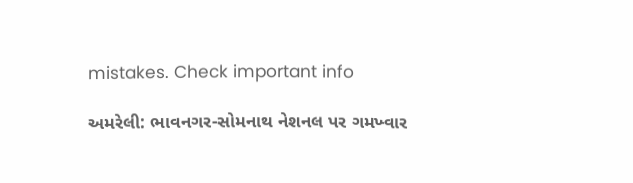mistakes. Check important info

અમરેલી: ભાવનગર-સોમનાથ નેશનલ પર ગમખ્વાર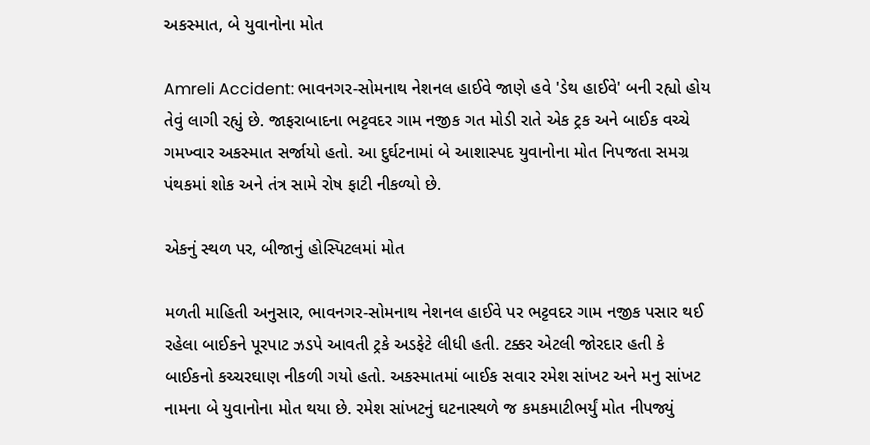અકસ્માત, બે યુવાનોના મોત

Amreli Accident: ભાવનગર-સોમનાથ નેશનલ હાઈવે જાણે હવે 'ડેથ હાઈવે' બની રહ્યો હોય તેવું લાગી રહ્યું છે. જાફરાબાદના ભટ્ટવદર ગામ નજીક ગત મોડી રાતે એક ટ્રક અને બાઈક વચ્ચે ગમખ્વાર અકસ્માત સર્જાયો હતો. આ દુર્ઘટનામાં બે આશાસ્પદ યુવાનોના મોત નિપજતા સમગ્ર પંથકમાં શોક અને તંત્ર સામે રોષ ફાટી નીકળ્યો છે.

એકનું સ્થળ પર, બીજાનું હોસ્પિટલમાં મોત

મળતી માહિતી અનુસાર, ભાવનગર-સોમનાથ નેશનલ હાઈવે પર ભટ્ટવદર ગામ નજીક પસાર થઈ રહેલા બાઈકને પૂરપાટ ઝડપે આવતી ટ્રકે અડફેટે લીધી હતી. ટક્કર એટલી જોરદાર હતી કે બાઈકનો કચ્ચરઘાણ નીકળી ગયો હતો. અકસ્માતમાં બાઈક સવાર રમેશ સાંખટ અને મનુ સાંખટ નામના બે યુવાનોના મોત થયા છે. રમેશ સાંખટનું ઘટનાસ્થળે જ કમકમાટીભર્યું મોત નીપજ્યું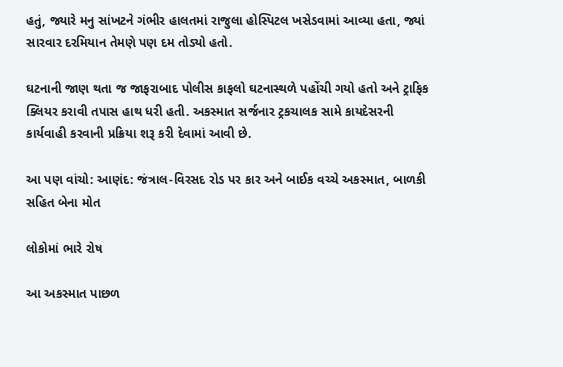હતું, જ્યારે મનુ સાંખટને ગંભીર હાલતમાં રાજુલા હોસ્પિટલ ખસેડવામાં આવ્યા હતા, જ્યાં સારવાર દરમિયાન તેમણે પણ દમ તોડ્યો હતો.

ઘટનાની જાણ થતા જ જાફરાબાદ પોલીસ કાફલો ઘટનાસ્થળે પહોંચી ગયો હતો અને ટ્રાફિક ક્લિયર કરાવી તપાસ હાથ ધરી હતી. અકસ્માત સર્જનાર ટ્રકચાલક સામે કાયદેસરની કાર્યવાહી કરવાની પ્રક્રિયા શરૂ કરી દેવામાં આવી છે.

આ પણ વાંચો: આણંદ: જંત્રાલ-વિરસદ રોડ પર કાર અને બાઈક વચ્ચે અકસ્માત, બાળકી સહિત બેના મોત

લોકોમાં ભારે રોષ

આ અકસ્માત પાછળ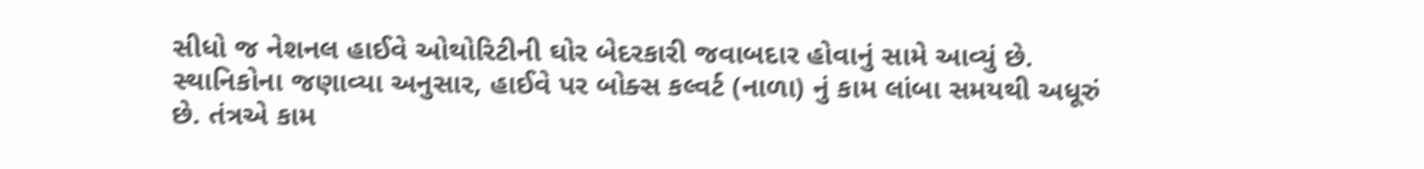સીધો જ નેશનલ હાઈવે ઓથોરિટીની ઘોર બેદરકારી જવાબદાર હોવાનું સામે આવ્યું છે. સ્થાનિકોના જણાવ્યા અનુસાર, હાઈવે પર બોક્સ કલ્વર્ટ (નાળા) નું કામ લાંબા સમયથી અધૂરું છે. તંત્રએ કામ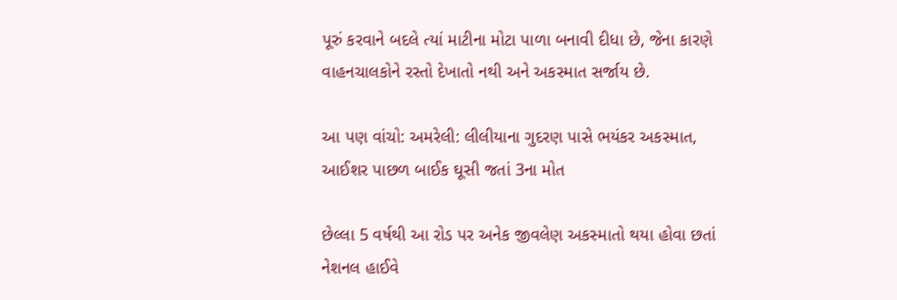પૂરું કરવાને બદલે ત્યાં માટીના મોટા પાળા બનાવી દીધા છે, જેના કારણે વાહનચાલકોને રસ્તો દેખાતો નથી અને અકસ્માત સર્જાય છે.

આ પણ વાંચો: અમરેલી: લીલીયાના ગુદરણ પાસે ભયંકર અકસ્માત, આઈશર પાછળ બાઈક ઘૂસી જતાં 3ના મોત

છેલ્લા 5 વર્ષથી આ રોડ પર અનેક જીવલેણ અકસ્માતો થયા હોવા છતાં નેશનલ હાઈવે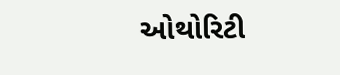ઓથોરિટી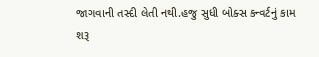જાગવાની તસ્દી લેતી નથી.હજુ સુધી બોક્સ કન્વર્ટનું કામ શરૂ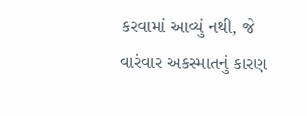કરવામાં આવ્યું નથી, જે વારંવાર અકસ્માતનું કારણ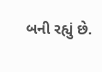બની રહ્યું છે.